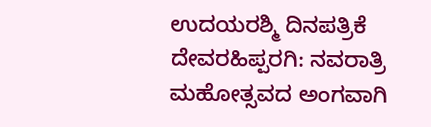ಉದಯರಶ್ಮಿ ದಿನಪತ್ರಿಕೆ
ದೇವರಹಿಪ್ಪರಗಿ: ನವರಾತ್ರಿ ಮಹೋತ್ಸವದ ಅಂಗವಾಗಿ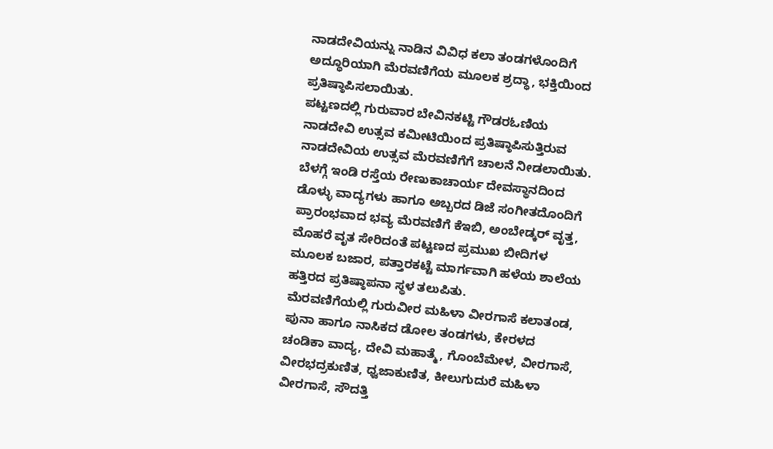ನಾಡದೇವಿಯನ್ನು ನಾಡಿನ ವಿವಿಧ ಕಲಾ ತಂಡಗಳೊಂದಿಗೆ ಅದ್ಧೂರಿಯಾಗಿ ಮೆರವಣಿಗೆಯ ಮೂಲಕ ಶ್ರದ್ಧಾ, ಭಕ್ತಿಯಿಂದ ಪ್ರತಿಷ್ಠಾಪಿಸಲಾಯಿತು.
ಪಟ್ಟಣದಲ್ಲಿ ಗುರುವಾರ ಬೇವಿನಕಟ್ಟಿ ಗೌಡರಓಣಿಯ ನಾಡದೇವಿ ಉತ್ಸವ ಕಮೀಟಿಯಿಂದ ಪ್ರತಿಷ್ಠಾಪಿಸುತ್ತಿರುವ ನಾಡದೇವಿಯ ಉತ್ಸವ ಮೆರವಣಿಗೆಗೆ ಚಾಲನೆ ನೀಡಲಾಯಿತು.
ಬೆಳಗ್ಗೆ ಇಂಡಿ ರಸ್ತೆಯ ರೇಣುಕಾಚಾರ್ಯ ದೇವಸ್ಥಾನದಿಂದ ಡೊಳ್ಳು ವಾದ್ಯಗಳು ಹಾಗೂ ಅಬ್ಬರದ ಡಿಜೆ ಸಂಗೀತದೊಂದಿಗೆ ಪ್ರಾರಂಭವಾದ ಭವ್ಯ ಮೆರವಣಿಗೆ ಕೆಇಬಿ, ಅಂಬೇಡ್ಕರ್ ವೃತ್ತ, ಮೊಹರೆ ವೃತ ಸೇರಿದಂತೆ ಪಟ್ಟಣದ ಪ್ರಮುಖ ಬೀದಿಗಳ ಮೂಲಕ ಬಜಾರ, ಪತ್ತಾರಕಟ್ಟೆ ಮಾರ್ಗವಾಗಿ ಹಳೆಯ ಶಾಲೆಯ ಹತ್ತಿರದ ಪ್ರತಿಷ್ಠಾಪನಾ ಸ್ಥಳ ತಲುಪಿತು.
ಮೆರವಣಿಗೆಯಲ್ಲಿ ಗುರುವೀರ ಮಹಿಳಾ ವೀರಗಾಸೆ ಕಲಾತಂಡ, ಪುನಾ ಹಾಗೂ ನಾಸಿಕದ ಡೋಲ ತಂಡಗಳು, ಕೇರಳದ ಚಂಡಿಕಾ ವಾದ್ಯ, ದೇವಿ ಮಹಾತ್ಮೆ, ಗೊಂಬೆಮೇಳ, ವೀರಗಾಸೆ, ವೀರಭದ್ರಕುಣಿತ, ಧ್ವಜಾಕುಣಿತ, ಕೀಲುಗುದುರೆ ಮಹಿಳಾ ವೀರಗಾಸೆ, ಸೌದತ್ತಿ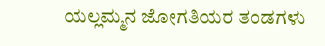ಯಲ್ಲಮ್ಮನ ಜೋಗತಿಯರ ತಂಡಗಳು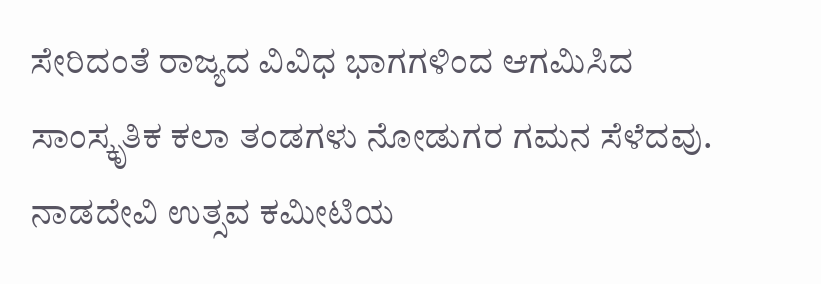ಸೇರಿದಂತೆ ರಾಜ್ಯದ ವಿವಿಧ ಭಾಗಗಳಿಂದ ಆಗಮಿಸಿದ ಸಾಂಸ್ಕೃತಿಕ ಕಲಾ ತಂಡಗಳು ನೋಡುಗರ ಗಮನ ಸೆಳೆದವು.
ನಾಡದೇವಿ ಉತ್ಸವ ಕಮೀಟಿಯ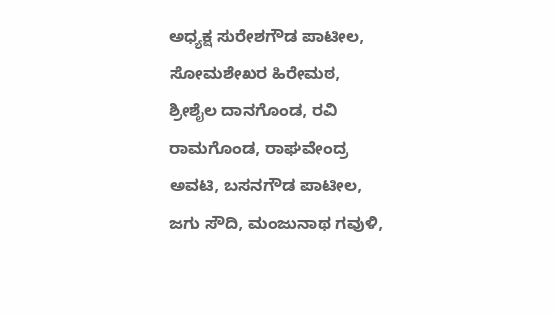ಅಧ್ಯಕ್ಷ ಸುರೇಶಗೌಡ ಪಾಟೀಲ, ಸೋಮಶೇಖರ ಹಿರೇಮಠ, ಶ್ರೀಶೈಲ ದಾನಗೊಂಡ, ರವಿ ರಾಮಗೊಂಡ, ರಾಘವೇಂದ್ರ ಅವಟಿ, ಬಸನಗೌಡ ಪಾಟೀಲ, ಜಗು ಸೌದಿ, ಮಂಜುನಾಥ ಗವುಳಿ,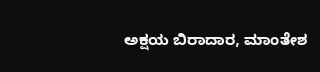ಅಕ್ಷಯ ಬಿರಾದಾರ, ಮಾಂತೇಶ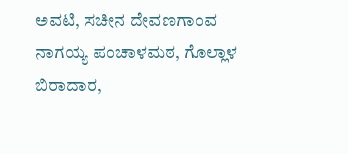ಅವಟಿ, ಸಚೀನ ದೇವಣಗಾಂವ ನಾಗಯ್ಯ ಪಂಚಾಳಮಠ, ಗೊಲ್ಲಾಳ ಬಿರಾದಾರ,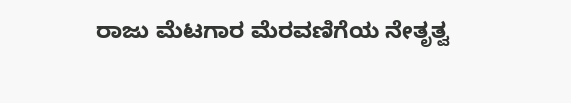ರಾಜು ಮೆಟಗಾರ ಮೆರವಣಿಗೆಯ ನೇತೃತ್ವ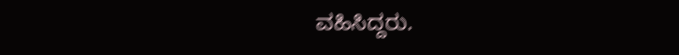ವಹಿಸಿದ್ದರು.